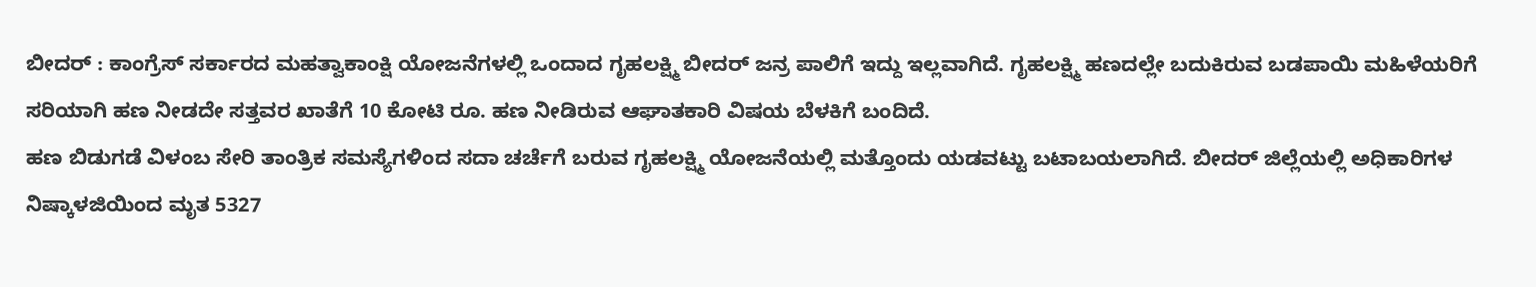ಬೀದರ್ : ಕಾಂಗ್ರೆಸ್ ಸರ್ಕಾರದ ಮಹತ್ವಾಕಾಂಕ್ಷಿ ಯೋಜನೆಗಳಲ್ಲಿ ಒಂದಾದ ಗೃಹಲಕ್ಷ್ಮಿ ಬೀದರ್ ಜನ್ರ ಪಾಲಿಗೆ ಇದ್ದು ಇಲ್ಲವಾಗಿದೆ. ಗೃಹಲಕ್ಷ್ಮಿ ಹಣದಲ್ಲೇ ಬದುಕಿರುವ ಬಡಪಾಯಿ ಮಹಿಳೆಯರಿಗೆ ಸರಿಯಾಗಿ ಹಣ ನೀಡದೇ ಸತ್ತವರ ಖಾತೆಗೆ 10 ಕೋಟಿ ರೂ. ಹಣ ನೀಡಿರುವ ಆಘಾತಕಾರಿ ವಿಷಯ ಬೆಳಕಿಗೆ ಬಂದಿದೆ.
ಹಣ ಬಿಡುಗಡೆ ವಿಳಂಬ ಸೇರಿ ತಾಂತ್ರಿಕ ಸಮಸ್ಯೆಗಳಿಂದ ಸದಾ ಚರ್ಚೆಗೆ ಬರುವ ಗೃಹಲಕ್ಷ್ಮಿ ಯೋಜನೆಯಲ್ಲಿ ಮತ್ತೊಂದು ಯಡವಟ್ಟು ಬಟಾಬಯಲಾಗಿದೆ. ಬೀದರ್ ಜಿಲ್ಲೆಯಲ್ಲಿ ಅಧಿಕಾರಿಗಳ ನಿಷ್ಕಾಳಜಿಯಿಂದ ಮೃತ 5327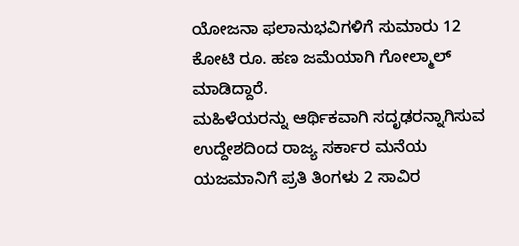ಯೋಜನಾ ಫಲಾನುಭವಿಗಳಿಗೆ ಸುಮಾರು 12 ಕೋಟಿ ರೂ. ಹಣ ಜಮೆಯಾಗಿ ಗೋಲ್ಮಾಲ್ ಮಾಡಿದ್ದಾರೆ.
ಮಹಿಳೆಯರನ್ನು ಆರ್ಥಿಕವಾಗಿ ಸದೃಢರನ್ನಾಗಿಸುವ ಉದ್ದೇಶದಿಂದ ರಾಜ್ಯ ಸರ್ಕಾರ ಮನೆಯ ಯಜಮಾನಿಗೆ ಪ್ರತಿ ತಿಂಗಳು 2 ಸಾವಿರ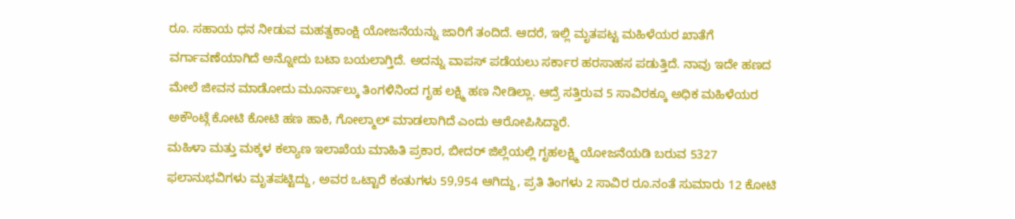ರೂ. ಸಹಾಯ ಧನ ನೀಡುವ ಮಹತ್ವಕಾಂಕ್ಷಿ ಯೋಜನೆಯನ್ನು ಜಾರಿಗೆ ತಂದಿದೆ. ಆದರೆ, ಇಲ್ಲಿ ಮೃತಪಟ್ಟ ಮಹಿಳೆಯರ ಖಾತೆಗೆ ವರ್ಗಾವಣೆಯಾಗಿದೆ ಅನ್ನೋದು ಬಟಾ ಬಯಲಾಗ್ತಿದೆ. ಅದನ್ನು ವಾಪಸ್ ಪಡೆಯಲು ಸರ್ಕಾರ ಹರಸಾಹಸ ಪಡುತ್ತಿದೆ. ನಾವು ಇದೇ ಹಣದ ಮೇಲೆ ಜೀವನ ಮಾಡೋದು ಮೂರ್ನಾಲ್ಕು ತಿಂಗಳಿನಿಂದ ಗೃಹ ಲಕ್ಷ್ಮಿ ಹಣ ನೀಡಿಲ್ಲಾ. ಆದ್ರೆ ಸತ್ತಿರುವ 5 ಸಾವಿರಕ್ಕೂ ಅಧಿಕ ಮಹಿಳೆಯರ ಅಕೌಂಟ್ಗೆ ಕೋಟಿ ಕೋಟಿ ಹಣ ಹಾಕಿ, ಗೋಲ್ಮಾಲ್ ಮಾಡಲಾಗಿದೆ ಎಂದು ಆರೋಪಿಸಿದ್ದಾರೆ.
ಮಹಿಳಾ ಮತ್ತು ಮಕ್ಕಳ ಕಲ್ಯಾಣ ಇಲಾಖೆಯ ಮಾಹಿತಿ ಪ್ರಕಾರ, ಬೀದರ್ ಜಿಲ್ಲೆಯಲ್ಲಿ ಗೃಹಲಕ್ಷ್ಮಿ ಯೋಜನೆಯಡಿ ಬರುವ 5327 ಫಲಾನುಭವಿಗಳು ಮೃತಪಟ್ಟಿದ್ದು, ಅವರ ಒಟ್ಟಾರೆ ಕಂತುಗಳು 59,954 ಆಗಿದ್ದು, ಪ್ರತಿ ತಿಂಗಳು 2 ಸಾವಿರ ರೂ.ನಂತೆ ಸುಮಾರು 12 ಕೋಟಿ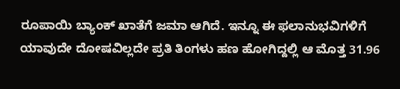ರೂಪಾಯಿ ಬ್ಯಾಂಕ್ ಖಾತೆಗೆ ಜಮಾ ಆಗಿದೆ. ಇನ್ನೂ ಈ ಫಲಾನುಭವಿಗಳಿಗೆ ಯಾವುದೇ ದೋಷವಿಲ್ಲದೇ ಪ್ರತಿ ತಿಂಗಳು ಹಣ ಹೋಗಿದ್ದಲ್ಲಿ ಆ ಮೊತ್ತ 31.96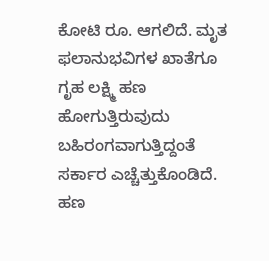ಕೋಟಿ ರೂ. ಆಗಲಿದೆ. ಮೃತ ಫಲಾನುಭವಿಗಳ ಖಾತೆಗೂ ಗೃಹ ಲಕ್ಷ್ಮಿ ಹಣ ಹೋಗುತ್ತಿರುವುದು ಬಹಿರಂಗವಾಗುತ್ತಿದ್ದಂತೆ ಸರ್ಕಾರ ಎಚ್ಚೆತ್ತುಕೊಂಡಿದೆ. ಹಣ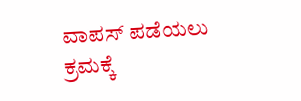ವಾಪಸ್ ಪಡೆಯಲು ಕ್ರಮಕ್ಕೆ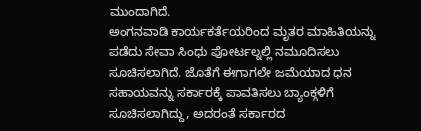ಮುಂದಾಗಿದೆ.
ಅಂಗನವಾಡಿ ಕಾರ್ಯಕರ್ತೆಯರಿಂದ ಮೃತರ ಮಾಹಿತಿಯನ್ನು ಪಡೆದು ಸೇವಾ ಸಿಂಧು ಪೋರ್ಟಲ್ನಲ್ಲಿ ನಮೂದಿಸಲು ಸೂಚಿಸಲಾಗಿದೆ. ಜೊತೆಗೆ ಈಗಾಗಲೇ ಜಮೆಯಾದ ಧನ ಸಹಾಯವನ್ನು ಸರ್ಕಾರಕ್ಕೆ ಪಾವತಿಸಲು ಬ್ಯಾಂಕ್ಗಳಿಗೆ ಸೂಚಿಸಲಾಗಿದ್ದು, ಅದರಂತೆ ಸರ್ಕಾರದ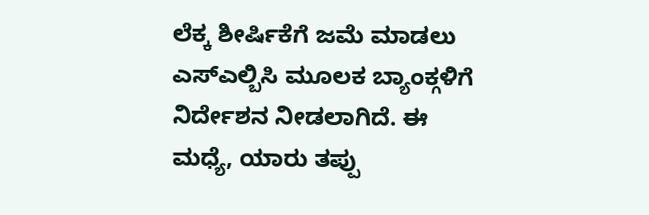ಲೆಕ್ಕ ಶೀರ್ಷಿಕೆಗೆ ಜಮೆ ಮಾಡಲು ಎಸ್ಎಲ್ಬಿಸಿ ಮೂಲಕ ಬ್ಯಾಂಕ್ಗಳಿಗೆ ನಿರ್ದೇಶನ ನೀಡಲಾಗಿದೆ. ಈ ಮಧ್ಯೆ, ಯಾರು ತಪ್ಪು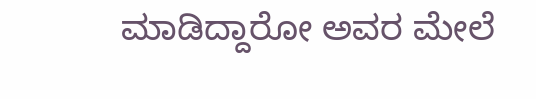ಮಾಡಿದ್ದಾರೋ ಅವರ ಮೇಲೆ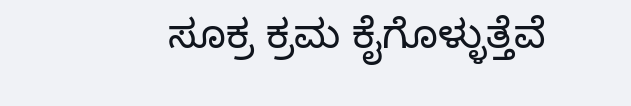ಸೂಕ್ರ ಕ್ರಮ ಕೈಗೊಳ್ಳುತ್ತೆವೆ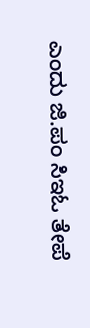ಎಂದು ಜಿ.ಪಂ ಸಿಇಓ ತೇಪೆ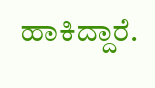ಹಾಕಿದ್ದಾರೆ.